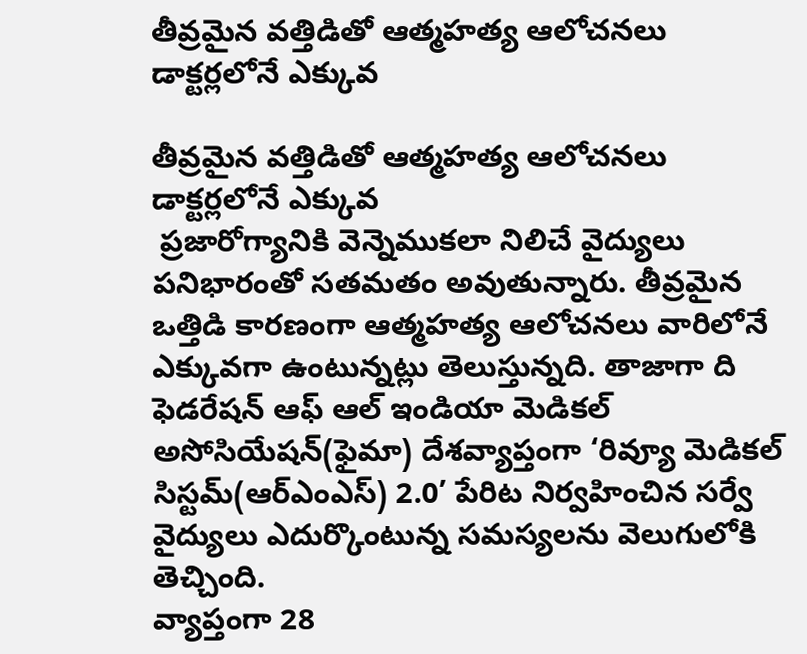తీవ్రమైన వత్తిడితో ఆత్మహత్య ఆలోచనలు డాక్టర్లలోనే ఎక్కువ

తీవ్రమైన వత్తిడితో ఆత్మహత్య ఆలోచనలు డాక్టర్లలోనే ఎక్కువ
 ప్రజారోగ్యానికి వెన్నెముకలా నిలిచే వైద్యులు పనిభారంతో సతమతం అవుతున్నారు. తీవ్రమైన ఒత్తిడి కారణంగా ఆత్మహత్య ఆలోచనలు వారిలోనే ఎక్కువగా ఉంటున్నట్లు తెలుస్తున్నది. తాజాగా ది ఫెడరేషన్‌ ఆఫ్‌ ఆల్‌ ఇండియా మెడికల్‌ అసోసియేషన్‌(ఫైమా) దేశవ్యాప్తంగా ‘రివ్యూ మెడికల్‌ సిస్టమ్‌(ఆర్‌ఎంఎస్‌) 2.0’ పేరిట నిర్వహించిన సర్వే వైద్యులు ఎదుర్కొంటున్న సమస్యలను వెలుగులోకి తెచ్చింది.
వ్యాప్తంగా 28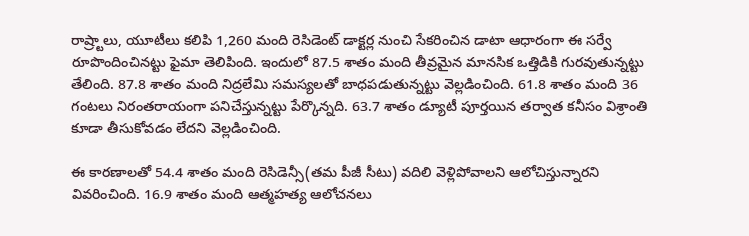రాష్ర్టాలు, యూటీలు కలిపి 1,260 మంది రెసిడెంట్‌ డాక్టర్ల నుంచి సేకరించిన డాటా ఆధారంగా ఈ సర్వే రూపొందించినట్టు ఫైమా తెలిపింది. ఇందులో 87.5 శాతం మంది తీవ్రమైన మానసిక ఒత్తిడికి గురవుతున్నట్టు తేలింది. 87.8 శాతం మంది నిద్రలేమి సమస్యలతో బాధపడుతున్నట్టు వెల్లడించింది. 61.8 శాతం మంది 36 గంటలు నిరంతరాయంగా పనిచేస్తున్నట్టు పేర్కొన్నది. 63.7 శాతం డ్యూటీ పూర్తయిన తర్వాత కనీసం విశ్రాంతి కూడా తీసుకోవడం లేదని వెల్లడించింది.

ఈ కారణాలతో 54.4 శాతం మంది రెసిడెన్సీ(తమ పీజీ సీటు) వదిలి వెళ్లిపోవాలని ఆలోచిస్తున్నారని వివరించింది. 16.9 శాతం మంది ఆత్మహత్య ఆలోచనలు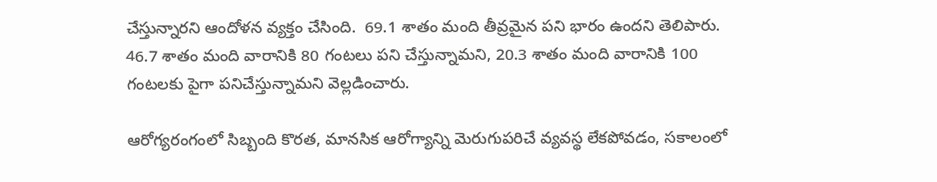చేస్తున్నారని ఆందోళన వ్యక్తం చేసింది.  69.1 శాతం మంది తీవ్రమైన పని భారం ఉందని తెలిపారు. 46.7 శాతం మంది వారానికి 80 గంటలు పని చేస్తున్నామని, 20.3 శాతం మంది వారానికి 100 గంటలకు పైగా పనిచేస్తున్నామని వెల్లడించారు.

ఆరోగ్యరంగంలో సిబ్బంది కొరత, మానసిక ఆరోగ్యాన్ని మెరుగుపరిచే వ్యవస్థ లేకపోవడం, సకాలంలో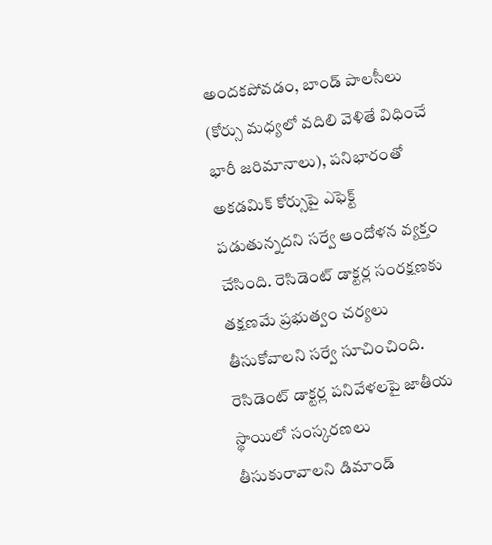అందకపోవడం, బాండ్‌ పాలసీలు (కోర్సు మధ్యలో వదిలి వెళితే విధించే భారీ జరిమానాలు), పనిభారంతో అకడమిక్‌ కోర్సుపై ఎఫెక్ట్‌ పడుతున్నదని సర్వే ఆందోళన వ్యక్తం చేసింది. రెసిడెంట్‌ డాక్టర్ల సంరక్షణకు తక్షణమే ప్రభుత్వం చర్యలు తీసుకోవాలని సర్వే సూచించింది. రెసిడెంట్‌ డాక్టర్ల పనివేళలపై జాతీయ స్థాయిలో సంస్కరణలు తీసుకురావాలని డిమాండ్‌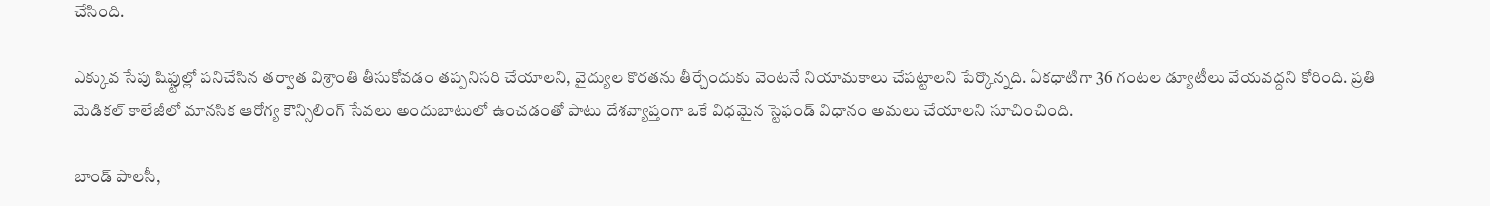చేసింది.

ఎక్కువ సేపు షిఫ్టుల్లో పనిచేసిన తర్వాత విశ్రాంతి తీసుకోవడం తప్పనిసరి చేయాలని, వైద్యుల కొరతను తీర్చేందుకు వెంటనే నియామకాలు చేపట్టాలని పేర్కొన్నది. ఏకధాటిగా 36 గంటల డ్యూటీలు వేయవద్దని కోరింది. ప్రతి మెడికల్‌ కాలేజీలో మానసిక ఆరోగ్య కౌన్సిలింగ్‌ సేవలు అందుబాటులో ఉంచడంతో పాటు దేశవ్యాప్తంగా ఒకే విధమైన స్టెఫండ్‌ విధానం అమలు చేయాలని సూచించింది.

బాండ్‌ పాలసీ,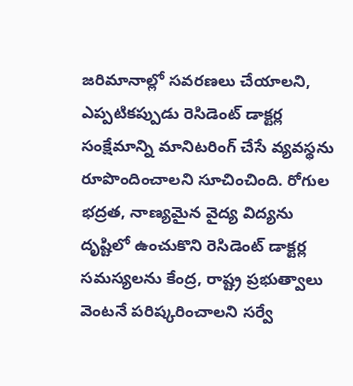జరిమానాల్లో సవరణలు చేయాలని, ఎప్పటికప్పుడు రెసిడెంట్‌ డాక్టర్ల సంక్షేమాన్ని మానిటరింగ్‌ చేసే వ్యవస్థను రూపొందించాలని సూచించింది. రోగుల భద్రత, నాణ్యమైన వైద్య విద్యను దృష్టిలో ఉంచుకొని రెసిడెంట్‌ డాక్టర్ల సమస్యలను కేంద్ర, రాష్ట్ర ప్రభుత్వాలు వెంటనే పరిష్కరించాలని సర్వే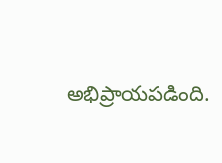అభిప్రాయపడింది.